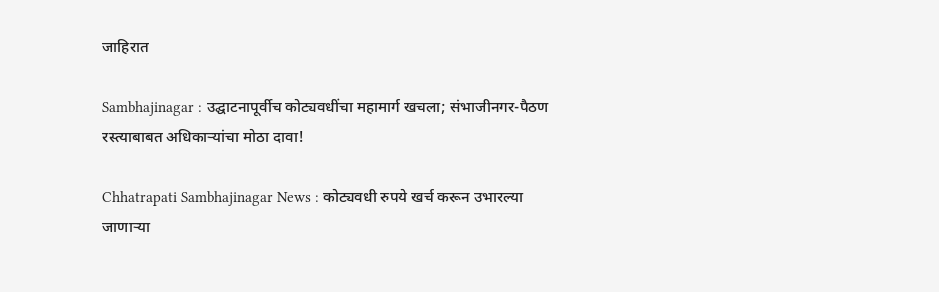जाहिरात

Sambhajinagar : उद्घाटनापूर्वीच कोट्यवधींचा महामार्ग खचला; संभाजीनगर-पैठण रस्त्याबाबत अधिकाऱ्यांचा मोठा दावा!

Chhatrapati Sambhajinagar News : कोट्यवधी रुपये खर्च करून उभारल्या जाणाऱ्या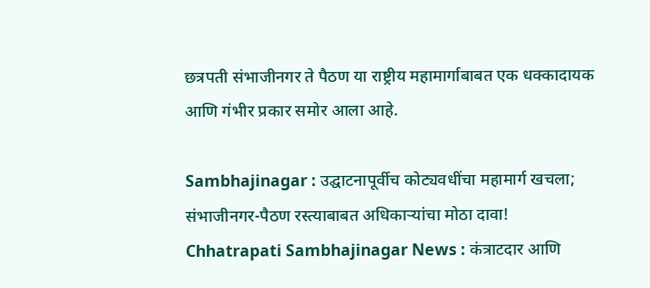छत्रपती संभाजीनगर ते पैठण या राष्ट्रीय महामार्गाबाबत एक धक्कादायक आणि गंभीर प्रकार समोर आला आहे.

Sambhajinagar : उद्घाटनापूर्वीच कोट्यवधींचा महामार्ग खचला; संभाजीनगर-पैठण रस्त्याबाबत अधिकाऱ्यांचा मोठा दावा!
Chhatrapati Sambhajinagar News : कंत्राटदार आणि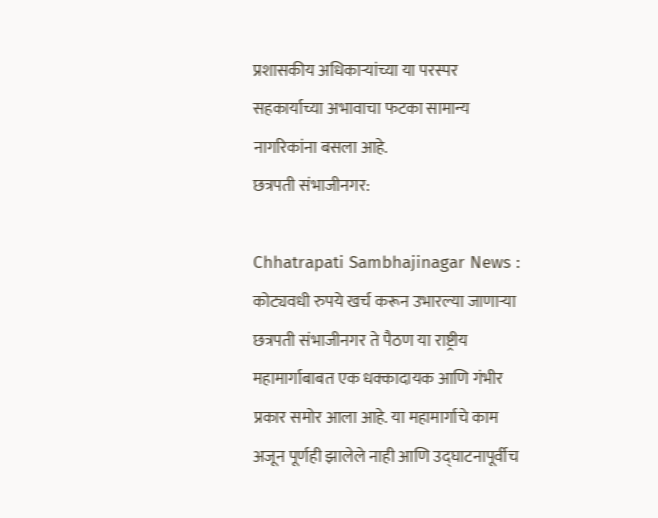प्रशासकीय अधिकाऱ्यांच्या या परस्पर सहकार्याच्या अभावाचा फटका सामान्य नागरिकांना बसला आहे.
छत्रपती संभाजीनगर:

Chhatrapati Sambhajinagar News : कोट्यवधी रुपये खर्च करून उभारल्या जाणाऱ्या छत्रपती संभाजीनगर ते पैठण या राष्ट्रीय महामार्गाबाबत एक धक्कादायक आणि गंभीर प्रकार समोर आला आहे. या महामार्गाचे काम अजून पूर्णही झालेले नाही आणि उद्घाटनापूर्वीच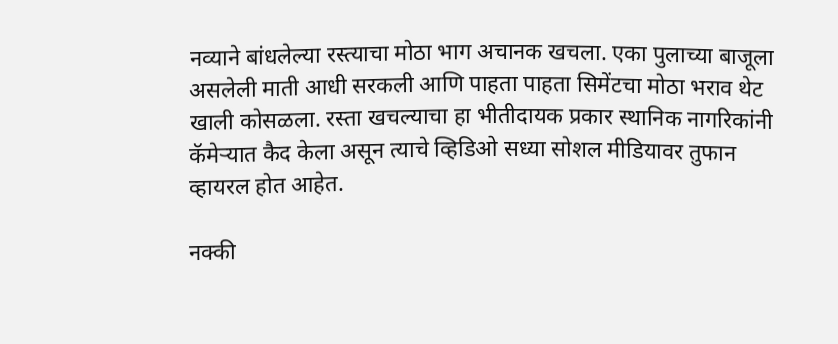नव्याने बांधलेल्या रस्त्याचा मोठा भाग अचानक खचला. एका पुलाच्या बाजूला असलेली माती आधी सरकली आणि पाहता पाहता सिमेंटचा मोठा भराव थेट खाली कोसळला. रस्ता खचल्याचा हा भीतीदायक प्रकार स्थानिक नागरिकांनी कॅमेऱ्यात कैद केला असून त्याचे व्हिडिओ सध्या सोशल मीडियावर तुफान व्हायरल होत आहेत.

नक्की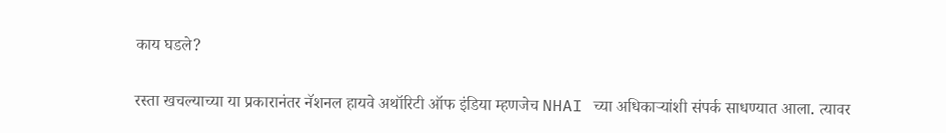काय घडले?

रस्ता खचल्याच्या या प्रकारानंतर नॅशनल हायवे अथॉरिटी ऑफ इंडिया म्हणजेच NHAI च्या अधिकाऱ्यांशी संपर्क साधण्यात आला. त्यावर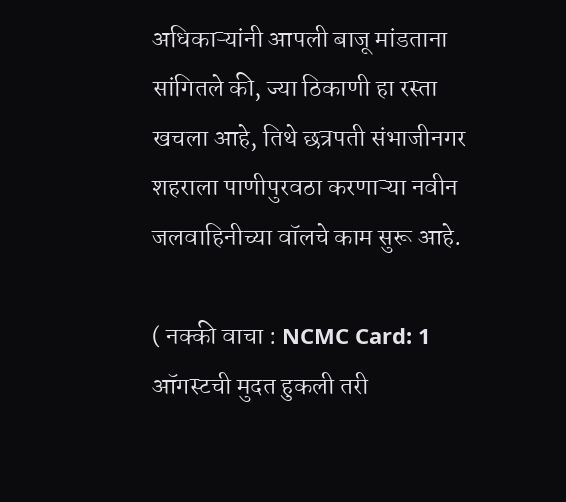अधिकाऱ्यांनी आपली बाजू मांडताना सांगितले की, ज्या ठिकाणी हा रस्ता खचला आहे, तिथे छत्रपती संभाजीनगर शहराला पाणीपुरवठा करणाऱ्या नवीन जलवाहिनीच्या वॉलचे काम सुरू आहे.

( नक्की वाचा : NCMC Card: 1 ऑगस्टची मुदत हुकली तरी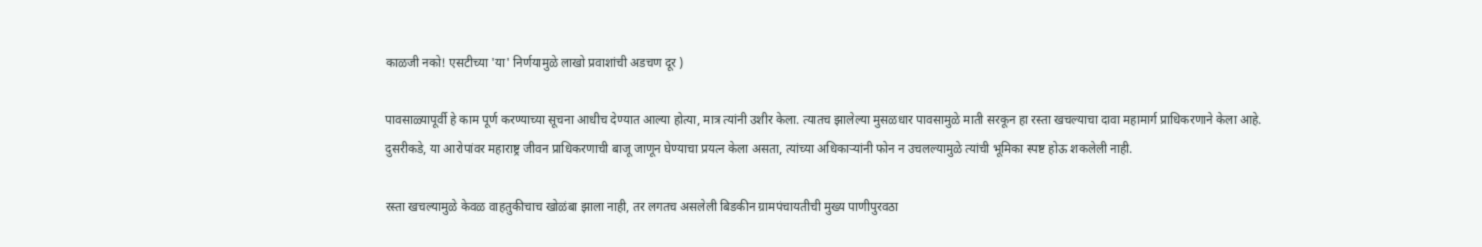काळजी नको! एसटीच्या 'या' निर्णयामुळे लाखो प्रवाशांची अडचण दूर )

पावसाळ्यापूर्वी हे काम पूर्ण करण्याच्या सूचना आधीच देण्यात आल्या होत्या, मात्र त्यांनी उशीर केला. त्यातच झालेल्या मुसळधार पावसामुळे माती सरकून हा रस्ता खचल्याचा दावा महामार्ग प्राधिकरणाने केला आहे. दुसरीकडे, या आरोपांवर महाराष्ट्र जीवन प्राधिकरणाची बाजू जाणून घेण्याचा प्रयत्न केला असता, त्यांच्या अधिकाऱ्यांनी फोन न उचलल्यामुळे त्यांची भूमिका स्पष्ट होऊ शकलेली नाही.

रस्ता खचल्यामुळे केवळ वाहतुकीचाच खोळंबा झाला नाही, तर लगतच असलेली बिडकीन ग्रामपंचायतीची मुख्य पाणीपुरवठा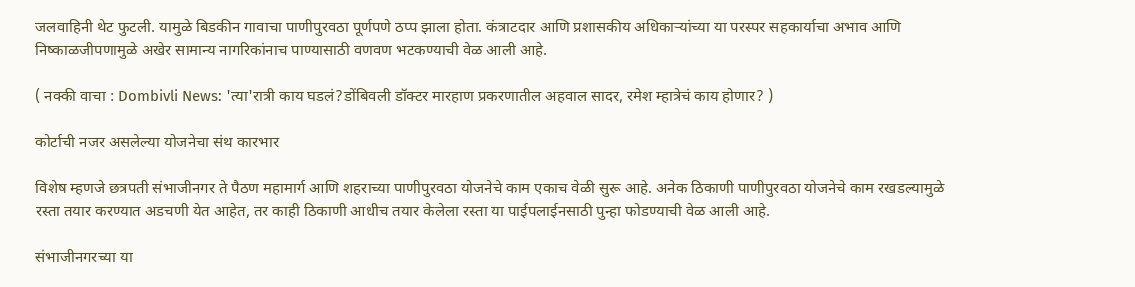जलवाहिनी थेट फुटली. यामुळे बिडकीन गावाचा पाणीपुरवठा पूर्णपणे ठप्प झाला होता. कंत्राटदार आणि प्रशासकीय अधिकाऱ्यांच्या या परस्पर सहकार्याचा अभाव आणि निष्काळजीपणामुळे अखेर सामान्य नागरिकांनाच पाण्यासाठी वणवण भटकण्याची वेळ आली आहे.

( नक्की वाचा : Dombivli News: 'त्या'रात्री काय घडलं?डोंबिवली डॉक्टर मारहाण प्रकरणातील अहवाल सादर, रमेश म्हात्रेचं काय होणार? )

कोर्टाची नजर असलेल्या योजनेचा संथ कारभार

विशेष म्हणजे छत्रपती संभाजीनगर ते पैठण महामार्ग आणि शहराच्या पाणीपुरवठा योजनेचे काम एकाच वेळी सुरू आहे. अनेक ठिकाणी पाणीपुरवठा योजनेचे काम रखडल्यामुळे रस्ता तयार करण्यात अडचणी येत आहेत, तर काही ठिकाणी आधीच तयार केलेला रस्ता या पाईपलाईनसाठी पुन्हा फोडण्याची वेळ आली आहे.

संभाजीनगरच्या या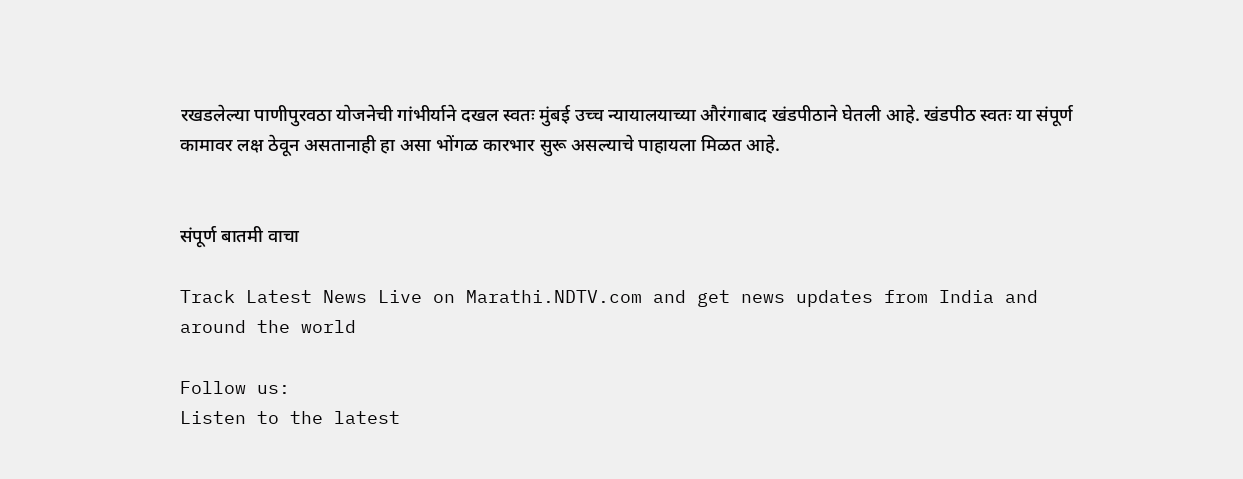रखडलेल्या पाणीपुरवठा योजनेची गांभीर्याने दखल स्वतः मुंबई उच्च न्यायालयाच्या औरंगाबाद खंडपीठाने घेतली आहे. खंडपीठ स्वतः या संपूर्ण कामावर लक्ष ठेवून असतानाही हा असा भोंगळ कारभार सुरू असल्याचे पाहायला मिळत आहे.


संपूर्ण बातमी वाचा

Track Latest News Live on Marathi.NDTV.com and get news updates from India and around the world

Follow us:
Listen to the latest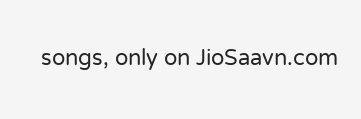songs, only on JioSaavn.com